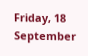Friday, 18 September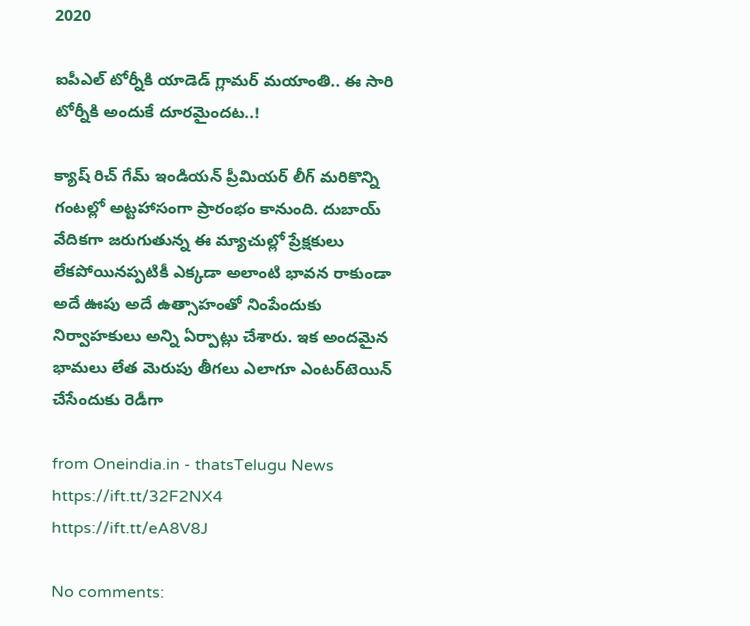2020

ఐపీఎల్ టోర్నీకి యాడెడ్ గ్లామర్ మయాంతి.. ఈ సారి టోర్నీకి అందుకే దూరమైందట..!

క్యాష్ రిచ్ గేమ్ ఇండియన్ ప్రీమియర్ లీగ్‌ మరికొన్ని గంటల్లో అట్టహాసంగా ప్రారంభం కానుంది. దుబాయ్ వేదికగా జరుగుతున్న ఈ మ్యాచుల్లో ప్రేక్షకులు లేకపోయినప్పటికీ ఎక్కడా అలాంటి భావన రాకుండా అదే ఊపు అదే ఉత్సాహంతో నింపేందుకు నిర్వాహకులు అన్ని ఏర్పాట్లు చేశారు. ఇక అందమైన భామలు లేత మెరుపు తీగలు ఎలాగూ ఎంటర్‌టెయిన్ చేసేందుకు రెడీగా

from Oneindia.in - thatsTelugu News https://ift.tt/32F2NX4
https://ift.tt/eA8V8J

No comments: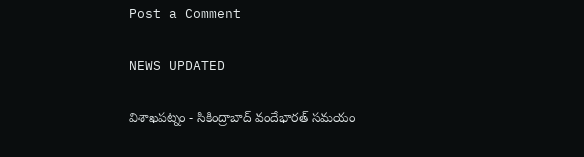Post a Comment

NEWS UPDATED

విశాఖపట్నం - సికింద్రాబాద్ వందేభారత్ సమయం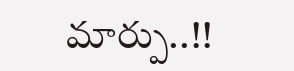మార్పు..!!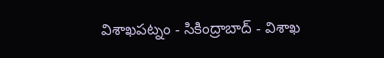విశాఖపట్నం - సికింద్రాబాద్ - విశాఖ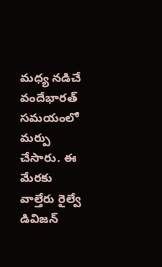మధ్య నడిచే వందేభారత్ సమయంలో మర్పు చేసారు. ఈ మేరకు వాల్తేరు రైల్వే డివిజన్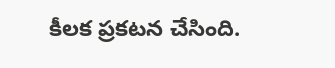కీలక ప్రకటన చేసింది.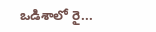ఒడిశాలో రై...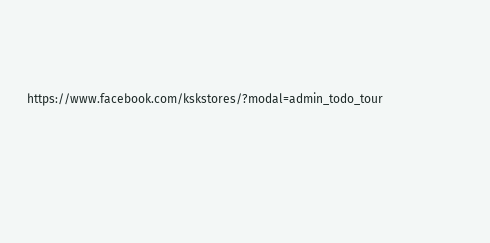https://www.facebook.com/kskstores/?modal=admin_todo_tour